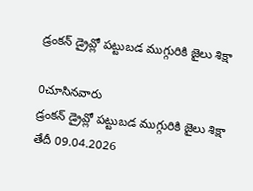డ్రంకన్ డ్రైవ్లో పట్టుబడ ముగ్గురికి జైలు శిక్షా

0చూసినవారు
డ్రంకన్ డ్రైవ్లో పట్టుబడ ముగ్గురికి జైలు శిక్షా
తేదీ 09.04.2026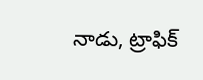నాడు, ట్రాఫిక్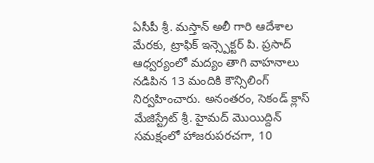ఏసీపీ శ్రీ. మస్తాన్ అలీ గారి ఆదేశాల మేరకు, ట్రాఫిక్ ఇన్స్పెక్టర్ పి. ప్రసాద్ ఆధ్వర్యంలో మద్యం తాగి వాహనాలు నడిపిన 13 మందికి కౌన్సిలింగ్ నిర్వహించారు. అనంతరం, సెకండ్ క్లాస్ మేజిస్ట్రేట్ శ్రీ. హైమద్ మొయిద్దిన్ సమక్షంలో హాజరుపరచగా, 10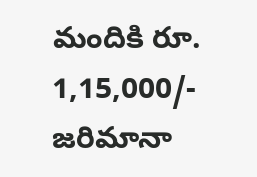మందికి రూ. 1,15,000/- జరిమానా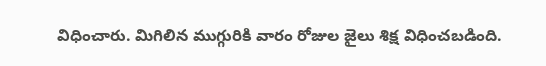విధించారు. మిగిలిన ముగ్గురికి వారం రోజుల జైలు శిక్ష విధించబడింది.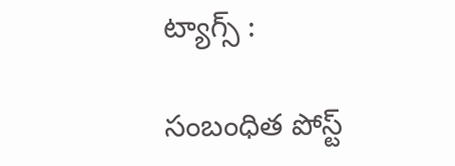ట్యాగ్స్ :

సంబంధిత పోస్ట్